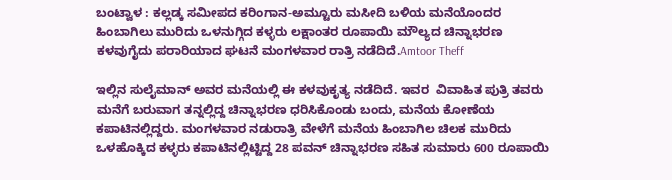ಬಂಟ್ವಾಳ : ಕಲ್ಲಡ್ಕ ಸಮೀಪದ ಕರಿಂಗಾನ-ಅಮ್ಟೂರು ಮಸೀದಿ ಬಳಿಯ ಮನೆಯೊಂದರ ಹಿಂಬಾಗಿಲು ಮುರಿದು ಒಳನುಗ್ಗಿದ ಕಳ್ಳರು ಲಕ್ಷಾಂತರ ರೂಪಾಯಿ ಮೌಲ್ಯದ ಚಿನ್ನಾಭರಣ ಕಳವುಗೈದು ಪರಾರಿಯಾದ ಘಟನೆ ಮಂಗಳವಾರ ರಾತ್ರಿ ನಡೆದಿದೆ.Amtoor Theff

ಇಲ್ಲಿನ ಸುಲೈಮಾನ್ ಅವರ ಮನೆಯಲ್ಲಿ ಈ ಕಳವುಕೃತ್ಯ ನಡೆದಿದೆ. ಇವರ  ವಿವಾಹಿತ ಪುತ್ರಿ ತವರು ಮನೆಗೆ ಬರುವಾಗ ತನ್ನಲ್ಲಿದ್ದ ಚಿನ್ನಾಭರಣ ಧರಿಸಿಕೊಂಡು ಬಂದು, ಮನೆಯ ಕೋಣೆಯ ಕಪಾಟಿನಲ್ಲಿದ್ದರು. ಮಂಗಳವಾರ ನಡುರಾತ್ರಿ ವೇಳೆಗೆ ಮನೆಯ ಹಿಂಬಾಗಿಲ ಚಿಲಕ ಮುರಿದು ಒಳಹೊಕ್ಕಿದ ಕಳ್ಳರು ಕಪಾಟಿನಲ್ಲಿಟ್ಟಿದ್ದ 28 ಪವನ್ ಚಿನ್ನಾಭರಣ ಸಹಿತ ಸುಮಾರು 600 ರೂಪಾಯಿ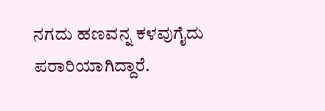ನಗದು ಹಣವನ್ನ ಕಳವುಗೈದು ಪರಾರಿಯಾಗಿದ್ದಾರೆ.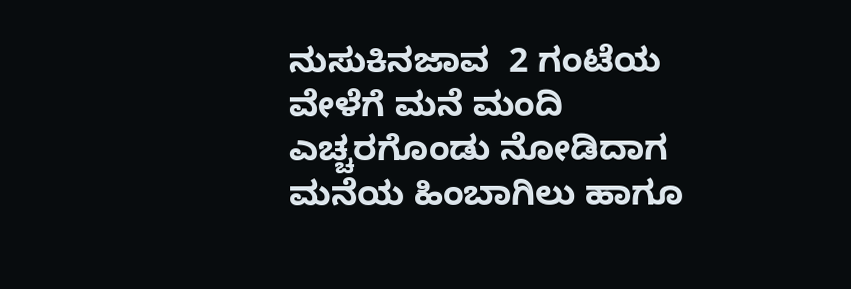ನುಸುಕಿನಜಾವ  2 ಗಂಟೆಯ ವೇಳೆಗೆ ಮನೆ ಮಂದಿ ಎಚ್ಚರಗೊಂಡು ನೋಡಿದಾಗ ಮನೆಯ ಹಿಂಬಾಗಿಲು ಹಾಗೂ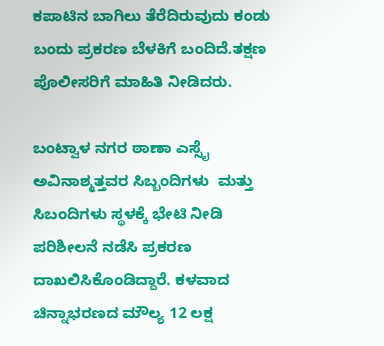ಕಪಾಟಿನ ಬಾಗಿಲು ತೆರೆದಿರುವುದು ಕಂಡು ಬಂದು ಪ್ರಕರಣ ಬೆಳಕಿಗೆ ಬಂದಿದೆ.ತಕ್ಷಣ ಪೊಲೀಸರಿಗೆ ಮಾಹಿತಿ ನೀಡಿದರು.

ಬಂಟ್ವಾಳ ನಗರ ಠಾಣಾ ಎಸ್ಸೈ ಅವಿನಾಶ್ಮತ್ತವರ ಸಿಬ್ಬಂದಿಗಳು  ಮತ್ತು ಸಿಬಂದಿಗಳು ಸ್ಥಳಕ್ಕೆ ಭೇಟಿ ನೀಡಿ ಪರಿಶೀಲನೆ ನಡೆಸಿ ಪ್ರಕರಣ ದಾಖಲಿಸಿಕೊಂಡಿದ್ದಾರೆ. ಕಳವಾದ ಚಿನ್ನಾಭರಣದ ಮೌಲ್ಯ 12 ಲಕ್ಷ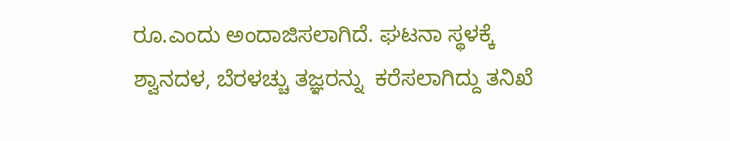ರೂ.ಎಂದು ಅಂದಾಜಿಸಲಾಗಿದೆ. ಘಟನಾ ಸ್ಥಳಕ್ಕೆ  ಶ್ವಾನದಳ, ಬೆರಳಚ್ಚು ತಜ್ಞರನ್ನು  ಕರೆಸಲಾಗಿದ್ದು ತನಿಖೆ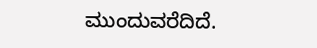ಮುಂದುವರೆದಿದೆ.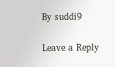By suddi9

Leave a Reply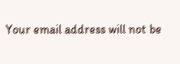Your email address will not be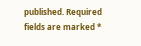published. Required fields are marked *